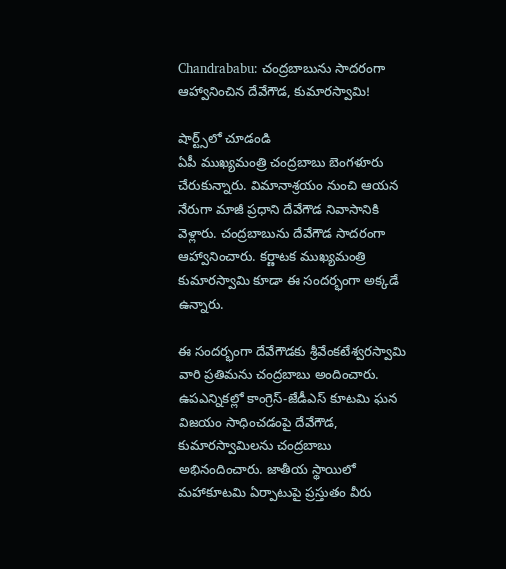Chandrababu: చంద్రబాబును సాదరంగా ఆహ్వానించిన దేవేగౌడ, కుమారస్వామి!

షార్ట్స్‌లో చూడండి
ఏపీ ముఖ్యమంత్రి చంద్రబాబు బెంగళూరు చేరుకున్నారు. విమానాశ్రయం నుంచి ఆయన నేరుగా మాజీ ప్రధాని దేవేగౌడ నివాసానికి వెళ్లారు. చంద్రబాబును దేవేగౌడ సాదరంగా ఆహ్వానించారు. కర్ణాటక ముఖ్యమంత్రి కుమారస్వామి కూడా ఈ సందర్భంగా అక్కడే ఉన్నారు.

ఈ సందర్భంగా దేవేగౌడకు శ్రీవేంకటేశ్వరస్వామి వారి ప్రతిమను చంద్రబాబు అందించారు. ఉపఎన్నికల్లో కాంగ్రెస్-జేడీఎస్ కూటమి ఘన విజయం సాధించడంపై దేవేగౌడ, కుమారస్వామిలను చంద్రబాబు అభినందించారు. జాతీయ స్థాయిలో మహాకూటమి ఏర్పాటుపై ప్రస్తుతం వీరు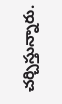చర్చిస్తున్నారు.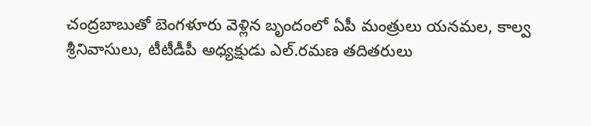చంద్రబాబుతో బెంగళూరు వెళ్లిన బృందంలో ఏపీ మంత్రులు యనమల, కాల్వ శ్రీనివాసులు, టీటీడీపీ అధ్యక్షుడు ఎల్.రమణ తదితరులు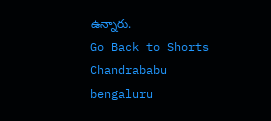ఉన్నారు.
Go Back to Shorts
Chandrababu
bengaluru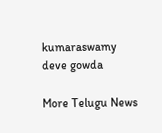kumaraswamy
deve gowda

More Telugu News